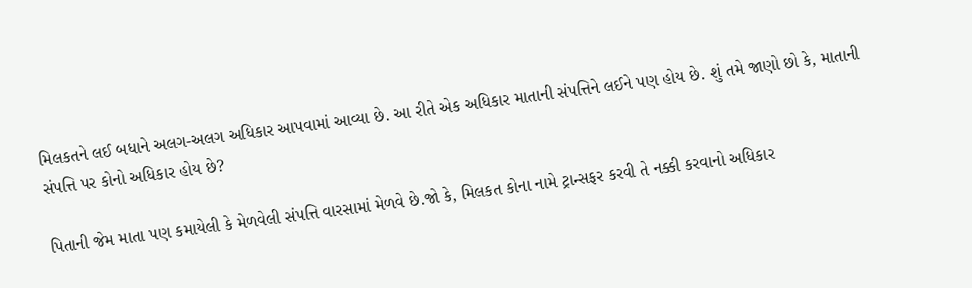મિલકતને લઈ બધાને અલગ-અલગ અધિકાર આપવામાં આવ્યા છે. આ રીતે એક અધિકાર માતાની સંપત્તિને લઈને પણ હોય છે. શું તમે જાણો છો કે, માતાની સંપત્તિ પર કોનો અધિકાર હોય છે?

પિતાની જેમ માતા પણ કમાયેલી કે મેળવેલી સંપત્તિ વારસામાં મેળવે છે.જો કે, મિલકત કોના નામે ટ્રાન્સફર કરવી તે નક્કી કરવાનો અધિકાર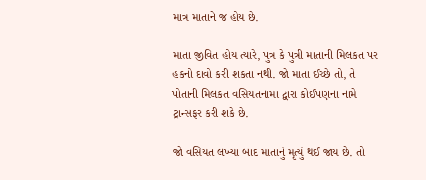માત્ર માતાને જ હોય છે.

માતા જીવિત હોય ત્યારે, પુત્ર કે પુત્રી માતાની મિલકત પર હકનો દાવો કરી શકતા નથી. જો માતા ઈચ્છે તો, તે પોતાની મિલકત વસિયતનામા દ્વારા કોઈપણના નામે ટ્રાન્સફર કરી શકે છે.

જો વસિયત લખ્યા બાદ માતાનું મૃત્યું થઈ જાય છે. તો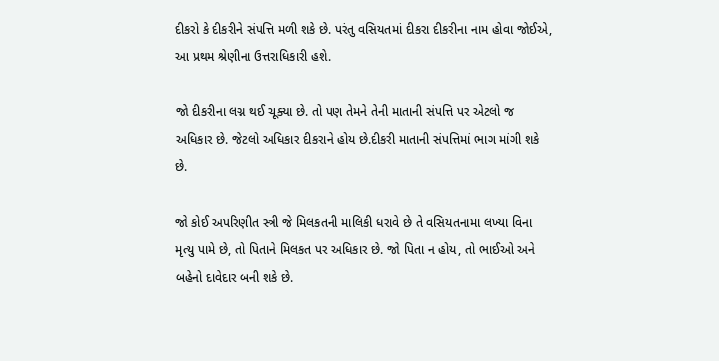દીકરો કે દીકરીને સંપત્તિ મળી શકે છે. પરંતુ વસિયતમાં દીકરા દીકરીના નામ હોવા જોઈએ, આ પ્રથમ શ્રેણીના ઉત્તરાધિકારી હશે.

જો દીકરીના લગ્ન થઈ ચૂક્યા છે. તો પણ તેમને તેની માતાની સંપત્તિ પર એટલો જ અધિકાર છે. જેટલો અધિકાર દીકરાને હોય છે.દીકરી માતાની સંપત્તિમાં ભાગ માંગી શકે છે.

જો કોઈ અપરિણીત સ્ત્રી જે મિલકતની માલિકી ધરાવે છે તે વસિયતનામા લખ્યા વિના મૃત્યુ પામે છે, તો પિતાને મિલકત પર અધિકાર છે. જો પિતા ન હોય, તો ભાઈઓ અને બહેનો દાવેદાર બની શકે છે.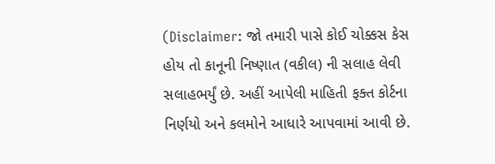(Disclaimer: જો તમારી પાસે કોઈ ચોક્કસ કેસ હોય તો કાનૂની નિષ્ણાત (વકીલ) ની સલાહ લેવી સલાહભર્યું છે. અહીં આપેલી માહિતી ફક્ત કોર્ટના નિર્ણયો અને કલમોને આધારે આપવામાં આવી છે.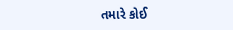તમારે કોઈ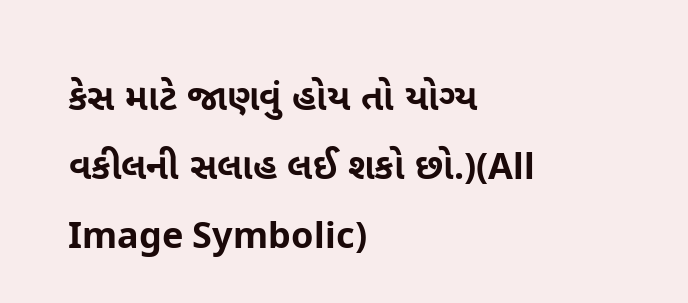કેસ માટે જાણવું હોય તો યોગ્ય વકીલની સલાહ લઈ શકો છો.)(All Image Symbolic)